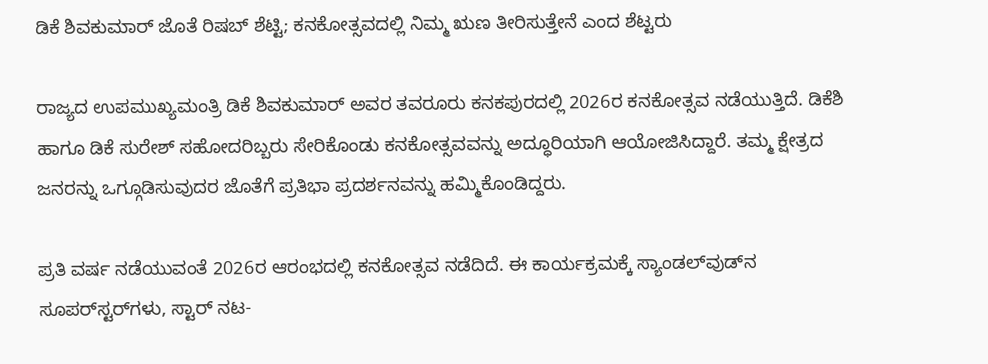ಡಿಕೆ ಶಿವಕುಮಾರ್ ಜೊತೆ ರಿಷಬ್ ಶೆಟ್ಟಿ; ಕನಕೋತ್ಸವದಲ್ಲಿ ನಿಮ್ಮ ಋಣ ತೀರಿಸುತ್ತೇನೆ ಎಂದ ಶೆಟ್ಟರು

ರಾಜ್ಯದ ಉಪಮುಖ್ಯಮಂತ್ರಿ ಡಿಕೆ ಶಿವಕುಮಾರ್ ಅವರ ತವರೂರು ಕನಕಪುರದಲ್ಲಿ 2026ರ ಕನಕೋತ್ಸವ ನಡೆಯುತ್ತಿದೆ. ಡಿಕೆಶಿ ಹಾಗೂ ಡಿಕೆ ಸುರೇಶ್ ಸಹೋದರಿಬ್ಬರು ಸೇರಿಕೊಂಡು ಕನಕೋತ್ಸವವನ್ನು ಅದ್ಧೂರಿಯಾಗಿ ಆಯೋಜಿಸಿದ್ದಾರೆ. ತಮ್ಮ ಕ್ಷೇತ್ರದ ಜನರನ್ನು ಒಗ್ಗೂಡಿಸುವುದರ ಜೊತೆಗೆ ಪ್ರತಿಭಾ ಪ್ರದರ್ಶನವನ್ನು ಹಮ್ಮಿಕೊಂಡಿದ್ದರು.

ಪ್ರತಿ ವರ್ಷ ನಡೆಯುವಂತೆ 2026ರ ಆರಂಭದಲ್ಲಿ ಕನಕೋತ್ಸವ ನಡೆದಿದೆ. ಈ ಕಾರ್ಯಕ್ರಮಕ್ಕೆ ಸ್ಯಾಂಡಲ್‌ವುಡ್‌ನ ಸೂಪರ್‌ಸ್ಟರ್‌ಗಳು, ಸ್ಟಾರ್ ನಟ-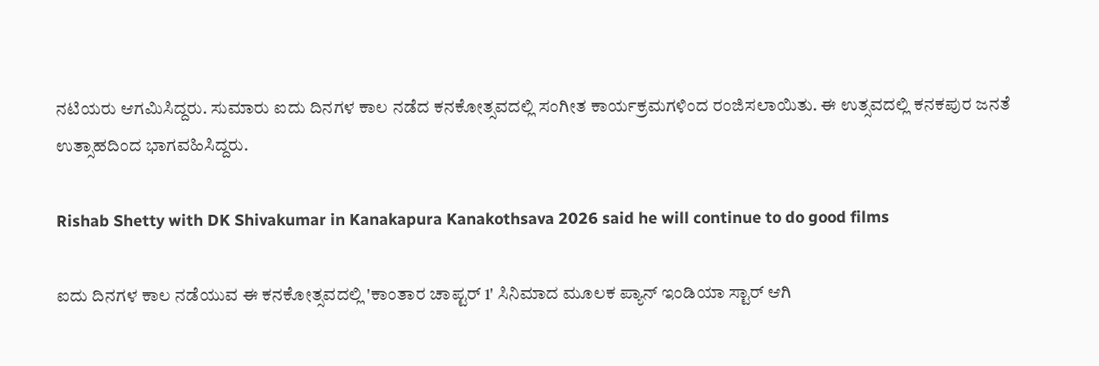ನಟಿಯರು ಆಗಮಿಸಿದ್ದರು. ಸುಮಾರು ಐದು ದಿನಗಳ ಕಾಲ ನಡೆದ ಕನಕೋತ್ಸವದಲ್ಲಿ ಸಂಗೀತ ಕಾರ್ಯಕ್ರಮಗಳಿಂದ ರಂಜಿಸಲಾಯಿತು. ಈ ಉತ್ಸವದಲ್ಲಿ ಕನಕಪುರ ಜನತೆ ಉತ್ಸಾಹದಿಂದ ಭಾಗವಹಿಸಿದ್ದರು.

Rishab Shetty with DK Shivakumar in Kanakapura Kanakothsava 2026 said he will continue to do good films

ಐದು ದಿನಗಳ ಕಾಲ ನಡೆಯುವ ಈ ಕನಕೋತ್ಸವದಲ್ಲಿ 'ಕಾಂತಾರ ಚಾಪ್ಟರ್ 1' ಸಿನಿಮಾದ ಮೂಲಕ ಪ್ಯಾನ್ ಇಂಡಿಯಾ ಸ್ಟಾರ್ ಆಗಿ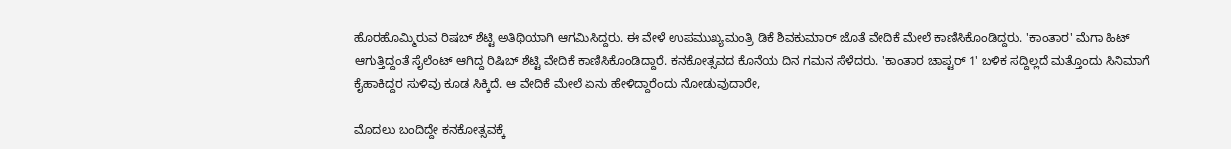ಹೊರಹೊಮ್ಮಿರುವ ರಿಷಬ್ ಶೆಟ್ಟಿ ಅತಿಥಿಯಾಗಿ ಆಗಮಿಸಿದ್ದರು. ಈ ವೇಳೆ ಉಪಮುಖ್ಯಮಂತ್ರಿ ಡಿಕೆ ಶಿವಕುಮಾರ್ ಜೊತೆ ವೇದಿಕೆ ಮೇಲೆ ಕಾಣಿಸಿಕೊಂಡಿದ್ದರು. 'ಕಾಂತಾರ' ಮೆಗಾ ಹಿಟ್ ಆಗುತ್ತಿದ್ದಂತೆ ಸೈಲೆಂಟ್ ಆಗಿದ್ದ ರಿಷಿಬ್ ಶೆಟ್ಟಿ ವೇದಿಕೆ ಕಾಣಿಸಿಕೊಂಡಿದ್ದಾರೆ. ಕನಕೋತ್ಸವದ ಕೊನೆಯ ದಿನ ಗಮನ ಸೆಳೆದರು. 'ಕಾಂತಾರ ಚಾಪ್ಟರ್ 1' ಬಳಿಕ ಸದ್ದಿಲ್ಲದೆ ಮತ್ತೊಂದು ಸಿನಿಮಾಗೆ ಕೈಹಾಕಿದ್ದರ ಸುಳಿವು ಕೂಡ ಸಿಕ್ಕಿದೆ. ಆ ವೇದಿಕೆ ಮೇಲೆ ಏನು ಹೇಳಿದ್ದಾರೆಂದು ನೋಡುವುದಾರೇ,

ಮೊದಲು ಬಂದಿದ್ದೇ ಕನಕೋತ್ಸವಕ್ಕೆ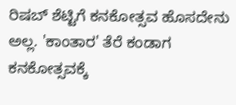ರಿಷಬ್ ಶೆಟ್ಟಿಗೆ ಕನಕೋತ್ಸವ ಹೊಸದೇನು ಅಲ್ಲ. 'ಕಾಂತಾರ' ತೆರೆ ಕಂಡಾಗ ಕನಕೋತ್ಸವಕ್ಕೆ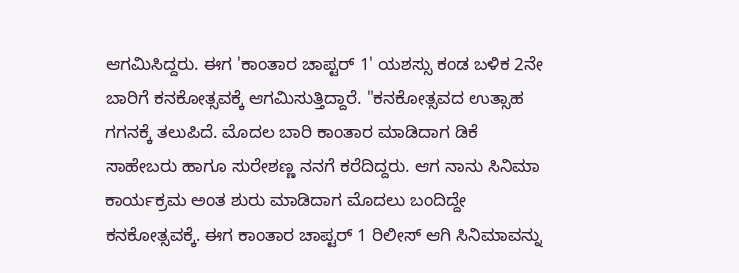ಆಗಮಿಸಿದ್ದರು. ಈಗ 'ಕಾಂತಾರ ಚಾಪ್ಟರ್ 1' ಯಶಸ್ಸು ಕಂಡ ಬಳಿಕ 2ನೇ ಬಾರಿಗೆ ಕನಕೋತ್ಸವಕ್ಕೆ ಆಗಮಿಸುತ್ತಿದ್ದಾರೆ. "ಕನಕೋತ್ಸವದ ಉತ್ಸಾಹ ಗಗನಕ್ಕೆ ತಲುಪಿದೆ. ಮೊದಲ ಬಾರಿ ಕಾಂತಾರ ಮಾಡಿದಾಗ ಡಿಕೆ ಸಾಹೇಬರು ಹಾಗೂ ಸುರೇಶಣ್ಣ ನನಗೆ ಕರೆದಿದ್ದರು. ಆಗ ನಾನು ಸಿನಿಮಾ ಕಾರ್ಯಕ್ರಮ ಅಂತ ಶುರು ಮಾಡಿದಾಗ ಮೊದಲು ಬಂದಿದ್ದೇ ಕನಕೋತ್ಸವಕ್ಕೆ. ಈಗ ಕಾಂತಾರ ಚಾಪ್ಟರ್ 1 ರಿಲೀಸ್ ಆಗಿ ಸಿನಿಮಾವನ್ನು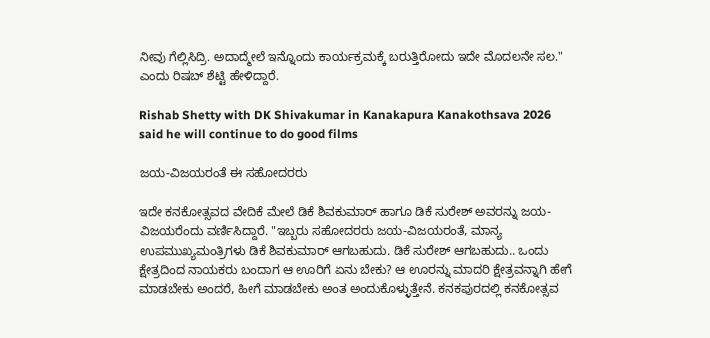ನೀವು ಗೆಲ್ಲಿಸಿದ್ರಿ. ಅದಾದ್ಮೇಲೆ ಇನ್ನೊಂದು ಕಾರ್ಯಕ್ರಮಕ್ಕೆ ಬರುತ್ತಿರೋದು ಇದೇ ಮೊದಲನೇ ಸಲ." ಎಂದು ರಿಷಬ್ ಶೆಟ್ಟಿ ಹೇಳಿದ್ದಾರೆ.

Rishab Shetty with DK Shivakumar in Kanakapura Kanakothsava 2026 said he will continue to do good films

ಜಯ-ವಿಜಯರಂತೆ ಈ ಸಹೋದರರು

ಇದೇ ಕನಕೋತ್ಸವದ ವೇದಿಕೆ ಮೇಲೆ ಡಿಕೆ ಶಿವಕುಮಾರ್ ಹಾಗೂ ಡಿಕೆ ಸುರೇಶ್ ಅವರನ್ನು ಜಯ-ವಿಜಯರೆಂದು ವರ್ಣಿಸಿದ್ದಾರೆ. "ಇಬ್ಬರು ಸಹೋದರರು ಜಯ-ವಿಜಯರಂತೆ, ಮಾನ್ಯ ಉಪಮುಖ್ಯಮಂತ್ರಿಗಳು ಡಿಕೆ ಶಿವಕುಮಾರ್ ಆಗಬಹುದು. ಡಿಕೆ ಸುರೇಶ್ ಆಗಬಹುದು.. ಒಂದು ಕ್ಷೇತ್ರದಿಂದ ನಾಯಕರು ಬಂದಾಗ ಆ ಊರಿಗೆ ಏನು ಬೇಕು? ಆ ಊರನ್ನು ಮಾದರಿ ಕ್ಷೇತ್ರವನ್ನಾಗಿ ಹೇಗೆ ಮಾಡಬೇಕು ಅಂದರೆ, ಹೀಗೆ ಮಾಡಬೇಕು ಅಂತ ಅಂದುಕೊಳ್ಳುತ್ತೇನೆ. ಕನಕಪುರದಲ್ಲಿ ಕನಕೋತ್ಸವ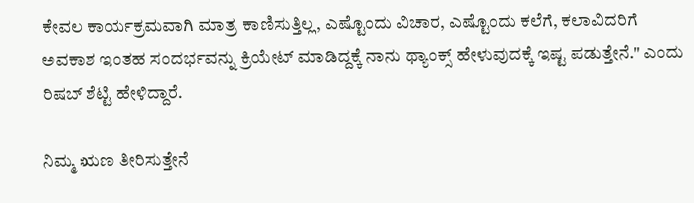ಕೇವಲ ಕಾರ್ಯಕ್ರಮವಾಗಿ ಮಾತ್ರ ಕಾಣಿಸುತ್ತಿಲ್ಲ, ಎಷ್ಟೊಂದು ವಿಚಾರ, ಎಷ್ಟೊಂದು ಕಲೆಗೆ, ಕಲಾವಿದರಿಗೆ ಅವಕಾಶ ಇಂತಹ ಸಂದರ್ಭವನ್ನು ಕ್ರಿಯೇಟ್ ಮಾಡಿದ್ದಕ್ಕೆ ನಾನು ಥ್ಯಾಂಕ್ಸ್ ಹೇಳುವುದಕ್ಕೆ ಇಷ್ಟ ಪಡುತ್ತೇನೆ." ಎಂದು ರಿಷಬ್ ಶೆಟ್ಟಿ ಹೇಳಿದ್ದಾರೆ.

ನಿಮ್ಮ ಋಣ ತೀರಿಸುತ್ತೇನೆ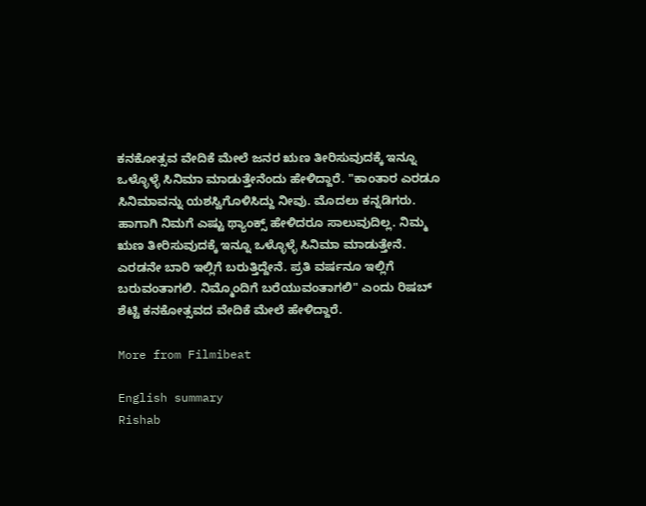ಕನಕೋತ್ಸವ ವೇದಿಕೆ ಮೇಲೆ ಜನರ ಋಣ ತೀರಿಸುವುದಕ್ಕೆ ಇನ್ನೂ ಒಳ್ಳೊಳ್ಳೆ ಸಿನಿಮಾ ಮಾಡುತ್ತೇನೆಂದು ಹೇಳಿದ್ದಾರೆ. "ಕಾಂತಾರ ಎರಡೂ ಸಿನಿಮಾವನ್ನು ಯಶಸ್ವಿಗೊಳಿಸಿದ್ದು ನೀವು. ಮೊದಲು ಕನ್ನಡಿಗರು. ಹಾಗಾಗಿ ನಿಮಗೆ ಎಷ್ಟು ಥ್ಯಾಂಕ್ಸ್ ಹೇಳಿದರೂ ಸಾಲುವುದಿಲ್ಲ. ನಿಮ್ಮ ಋಣ ತೀರಿಸುವುದಕ್ಕೆ ಇನ್ನೂ ಒಳ್ಳೊಳ್ಳೆ ಸಿನಿಮಾ ಮಾಡುತ್ತೇನೆ. ಎರಡನೇ ಬಾರಿ ಇಲ್ಲಿಗೆ ಬರುತ್ತಿದ್ದೇನೆ. ಪ್ರತಿ ವರ್ಷನೂ ಇಲ್ಲಿಗೆ ಬರುವಂತಾಗಲಿ. ನಿಮ್ಮೊಂದಿಗೆ ಬರೆಯುವಂತಾಗಲಿ" ಎಂದು ರಿಷಬ್ ಶೆಟ್ಟಿ ಕನಕೋತ್ಸವದ ವೇದಿಕೆ ಮೇಲೆ ಹೇಳಿದ್ದಾರೆ.

More from Filmibeat

English summary
Rishab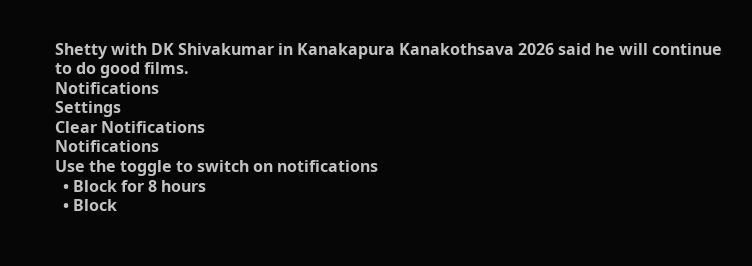Shetty with DK Shivakumar in Kanakapura Kanakothsava 2026 said he will continue to do good films.
Notifications
Settings
Clear Notifications
Notifications
Use the toggle to switch on notifications
  • Block for 8 hours
  • Block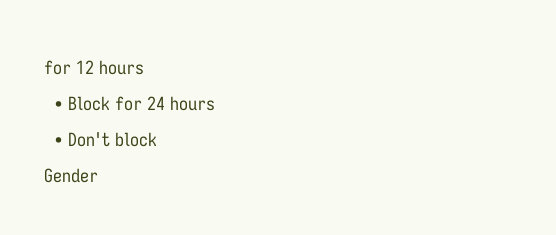for 12 hours
  • Block for 24 hours
  • Don't block
Gender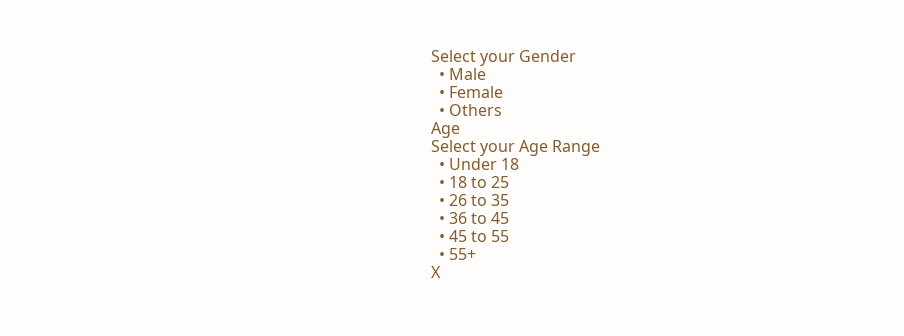Select your Gender
  • Male
  • Female
  • Others
Age
Select your Age Range
  • Under 18
  • 18 to 25
  • 26 to 35
  • 36 to 45
  • 45 to 55
  • 55+
X